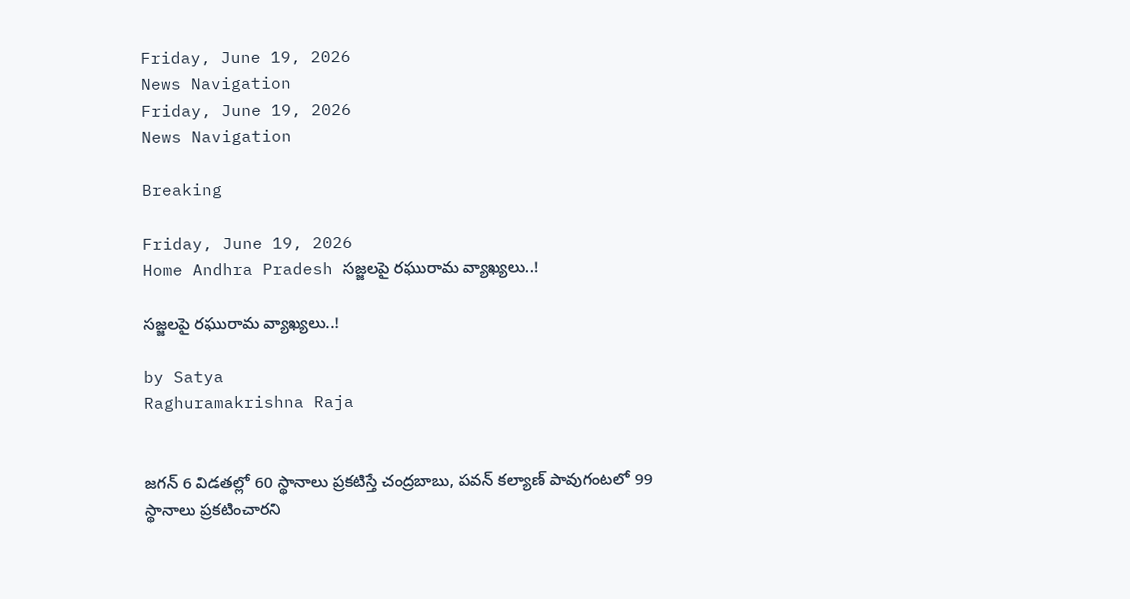Friday, June 19, 2026
News Navigation
Friday, June 19, 2026
News Navigation

Breaking

Friday, June 19, 2026
Home Andhra Pradesh సజ్జలపై రఘురామ వ్యాఖ్యలు..!

సజ్జలపై రఘురామ వ్యాఖ్యలు..!

by Satya
Raghuramakrishna Raja


జగన్ 6 విడతల్లో 60 స్థానాలు ప్రకటిస్తే చంద్రబాబు, పవన్ కల్యాణ్ పావుగంటలో 99 స్థానాలు ప్రకటించారని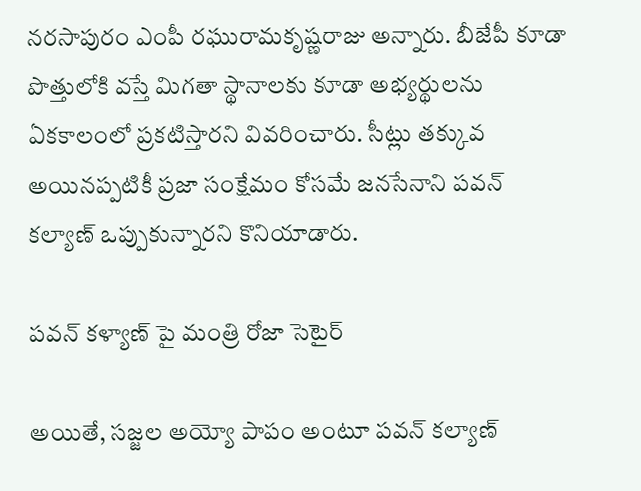నరసాపురం ఎంపీ రఘురామకృష్ణరాజు అన్నారు. బీజేపీ కూడా పొత్తులోకి వస్తే మిగతా స్థానాలకు కూడా అభ్యర్థులను ఏకకాలంలో ప్రకటిస్తారని వివరించారు. సీట్లు తక్కువ అయినప్పటికీ ప్రజా సంక్షేమం కోసమే జనసేనాని పవన్ కల్యాణ్ ఒప్పుకున్నారని కొనియాడారు.

పవన్ కళ్యాణ్ పై మంత్రి రోజా సెటైర్

అయితే, సజ్జల అయ్యో పాపం అంటూ పవన్ కల్యాణ్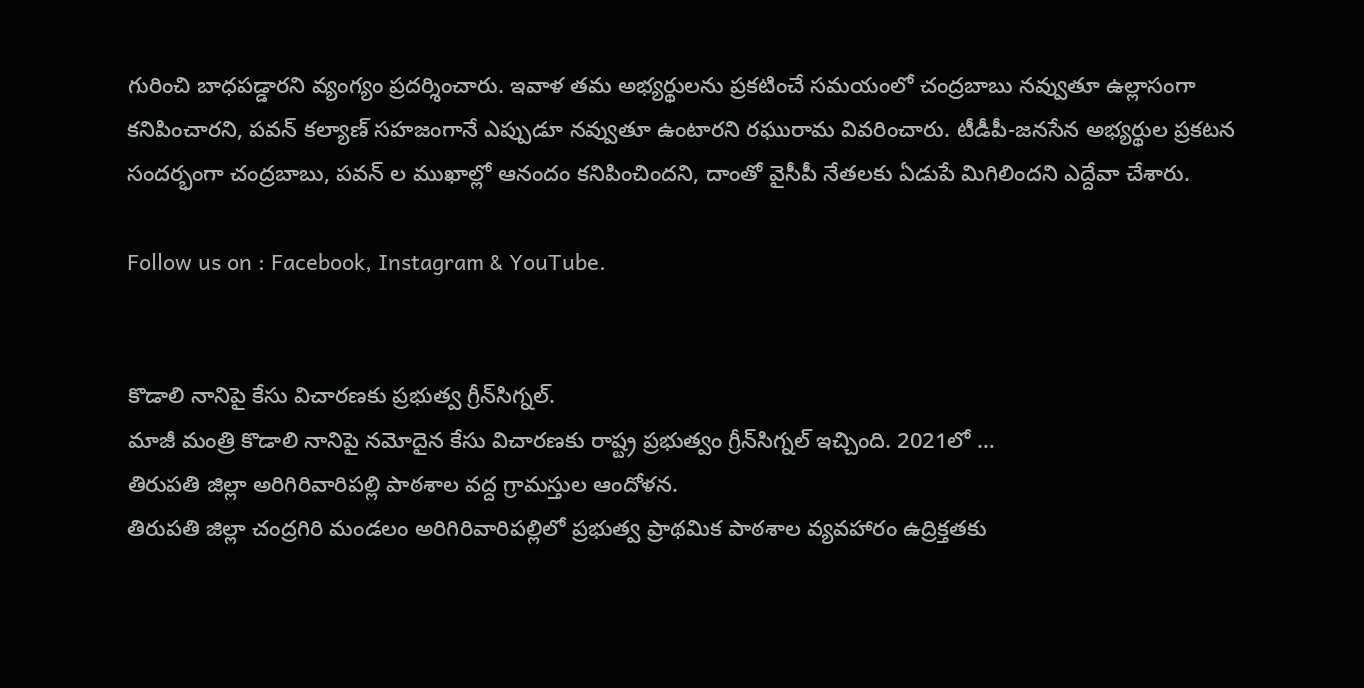గురించి బాధపడ్డారని వ్యంగ్యం ప్రదర్శించారు. ఇవాళ తమ అభ్యర్థులను ప్రకటించే సమయంలో చంద్రబాబు నవ్వుతూ ఉల్లాసంగా కనిపించారని, పవన్ కల్యాణ్ సహజంగానే ఎప్పుడూ నవ్వుతూ ఉంటారని రఘురామ వివరించారు. టీడీపీ-జనసేన అభ్యర్థుల ప్రకటన సందర్భంగా చంద్రబాబు, పవన్ ల ముఖాల్లో ఆనందం కనిపించిందని, దాంతో వైసీపీ నేతలకు ఏడుపే మిగిలిందని ఎద్దేవా చేశారు.

Follow us on : Facebook, Instagram & YouTube.


కొడాలి నానిపై కేసు విచారణకు ప్రభుత్వ గ్రీన్‌సిగ్నల్.
మాజీ మంత్రి కొడాలి నానిపై నమోదైన కేసు విచారణకు రాష్ట్ర ప్రభుత్వం గ్రీన్‌సిగ్నల్ ఇచ్చింది. 2021లో …
తిరుపతి జిల్లా అరిగిరివారిపల్లి పాఠశాల వద్ద గ్రామస్తుల ఆందోళన.
తిరుపతి జిల్లా చంద్రగిరి మండలం అరిగిరివారిపల్లిలో ప్రభుత్వ ప్రాథమిక పాఠశాల వ్యవహారం ఉద్రిక్తతకు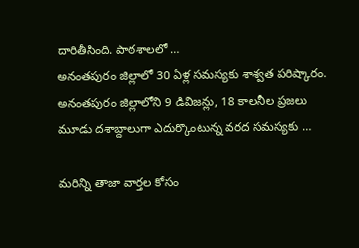దారితీసింది. పాఠశాలలో …
అనంతపురం జిల్లాలో 30 ఏళ్ల సమస్యకు శాశ్వత పరిష్కారం.
అనంతపురం జిల్లాలోని 9 డివిజన్లు, 18 కాలనీల ప్రజలు మూడు దశాబ్దాలుగా ఎదుర్కొంటున్న వరద సమస్యకు …

మరిన్ని తాజా వార్తల కోసం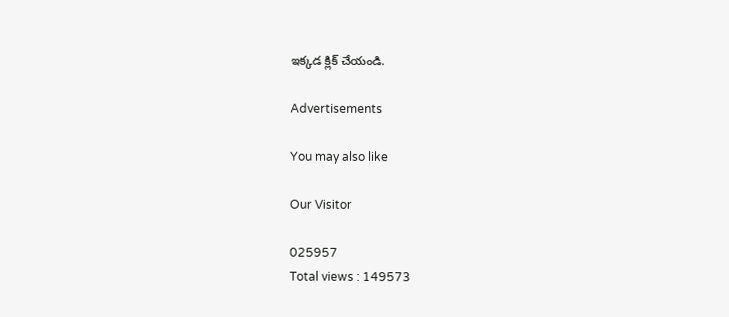ఇక్కడ క్లిక్ చేయండి.

Advertisements

You may also like

Our Visitor

025957
Total views : 149573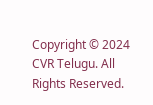Copyright © 2024 CVR Telugu. All Rights Reserved.